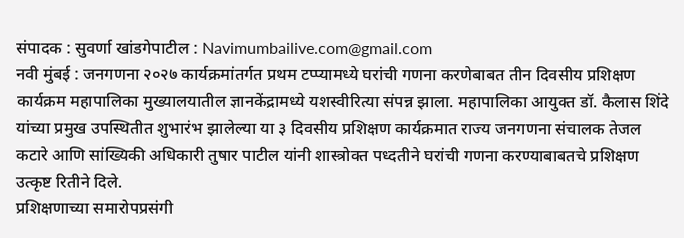संपादक : सुवर्णा खांडगेपाटील : Navimumbailive.com@gmail.com
नवी मुंबई : जनगणना २०२७ कार्यक्रमांतर्गत प्रथम टप्प्यामध्ये घरांची गणना करणेबाबत तीन दिवसीय प्रशिक्षण कार्यक्रम महापालिका मुख्यालयातील ज्ञानकेंद्रामध्ये यशस्वीरित्या संपन्न झाला. महापालिका आयुक्त डॉ. कैलास शिंदे यांच्या प्रमुख उपस्थितीत शुभारंभ झालेल्या या ३ दिवसीय प्रशिक्षण कार्यक्रमात राज्य जनगणना संचालक तेजल कटारे आणि सांख्यिकी अधिकारी तुषार पाटील यांनी शास्त्रोक्त पध्दतीने घरांची गणना करण्याबाबतचे प्रशिक्षण उत्कृष्ट रितीने दिले.
प्रशिक्षणाच्या समारोपप्रसंगी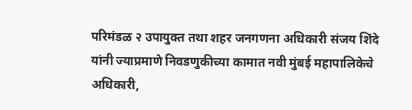परिमंडळ २ उपायुक्त तथा शहर जनगणना अधिकारी संजय शिंदे यांनी ज्याप्रमाणे निवडणुकीच्या कामात नवी मुंबई महापालिकेचे अधिकारी,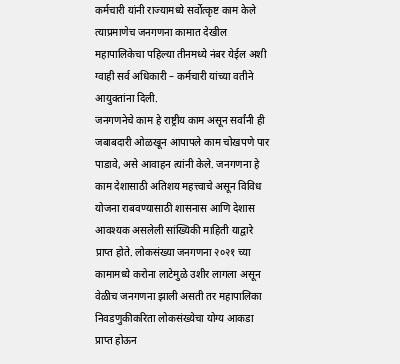कर्मचारी यांनी राज्यामध्ये सर्वोत्कृष्ट काम केले त्याप्रमाणेच जनगणना कामात देखील महापालिकेचा पहिल्या तीनमध्ये नंबर येईल अशी ग्वाही सर्व अधिकारी – कर्मचारी यांच्या वतीने आयुक्तांना दिली.
जनगणनेचे काम हे राष्ट्रीय काम असून सर्वांनी ही जबाबदारी ओळखून आपापले काम चोखपणे पार पाडावे, असे आवाहन त्यांनी केले. जनगणना हे काम देशासाठी अतिशय महत्त्वाचे असून विविध योजना राबवण्यासाठी शासनास आणि देशास आवश्यक असलेली सांख्यिकी माहिती याद्वारे प्राप्त होते. लोकसंख्या जनगणना २०२१ च्या कामामध्ये करोना लाटेमुळे उशीर लागला असून वेळीच जनगणना झाली असती तर महापालिका निवडणुकीकरिता लोकसंख्येचा योग्य आकडा प्राप्त होऊन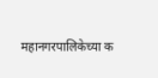महानगरपालिकेच्या क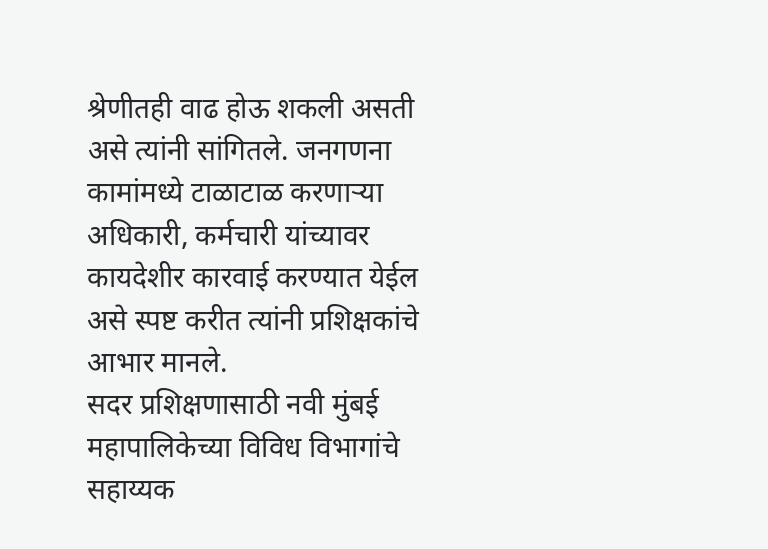श्रेणीतही वाढ होऊ शकली असती असे त्यांनी सांगितले. जनगणना कामांमध्ये टाळाटाळ करणाऱ्या अधिकारी, कर्मचारी यांच्यावर कायदेशीर कारवाई करण्यात येईल असे स्पष्ट करीत त्यांनी प्रशिक्षकांचे आभार मानले.
सदर प्रशिक्षणासाठी नवी मुंबई महापालिकेच्या विविध विभागांचे सहाय्यक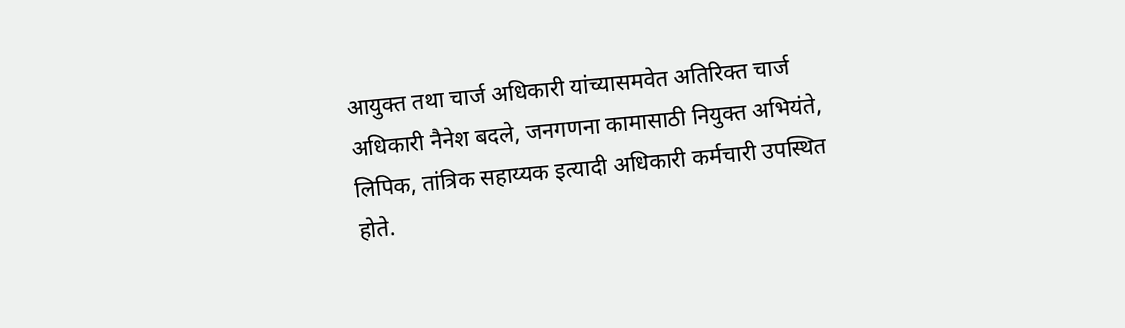आयुक्त तथा चार्ज अधिकारी यांच्यासमवेत अतिरिक्त चार्ज अधिकारी नैनेश बदले, जनगणना कामासाठी नियुक्त अभियंते, लिपिक, तांत्रिक सहाय्यक इत्यादी अधिकारी कर्मचारी उपस्थित होते.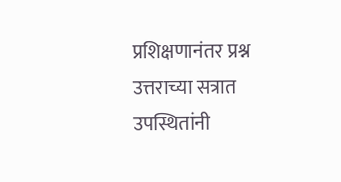प्रशिक्षणानंतर प्रश्न उत्तराच्या सत्रात उपस्थितांनी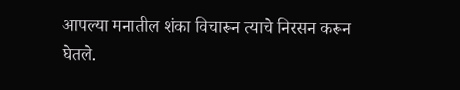आपल्या मनातील शंका विचारून त्याचे निरसन करून घेतले.